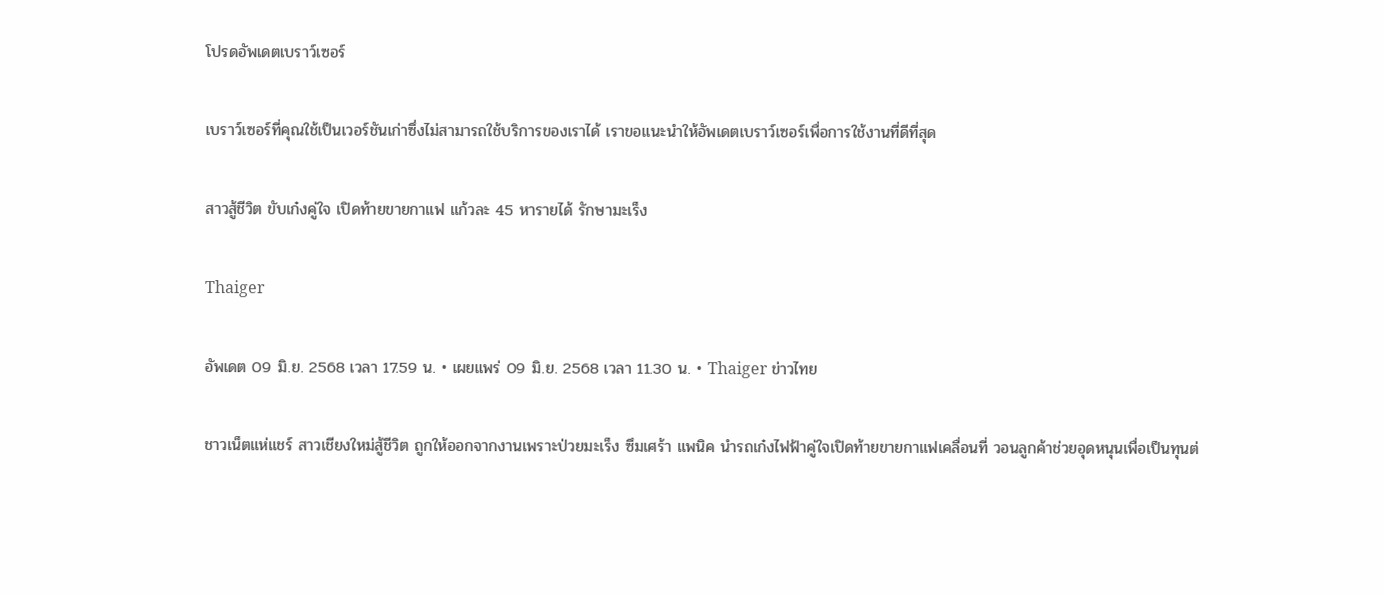โปรดอัพเดตเบราว์เซอร์

เบราว์เซอร์ที่คุณใช้เป็นเวอร์ชันเก่าซึ่งไม่สามารถใช้บริการของเราได้ เราขอแนะนำให้อัพเดตเบราว์เซอร์เพื่อการใช้งานที่ดีที่สุด

สาวสู้ชีวิต ขับเก๋งคู่ใจ เปิดท้ายขายกาแฟ แก้วละ 45 หารายได้ รักษามะเร็ง

Thaiger

อัพเดต 09 มิ.ย. 2568 เวลา 17.59 น. • เผยแพร่ 09 มิ.ย. 2568 เวลา 11.30 น. • Thaiger ข่าวไทย

ชาวเน็ตแห่แชร์ สาวเชียงใหม่สู้ชีวิต ถูกให้ออกจากงานเพราะป่วยมะเร็ง ซึมเศร้า แพนิค นำรถเก๋งไฟฟ้าคู่ใจเปิดท้ายขายกาแฟเคลื่อนที่ วอนลูกค้าช่วยอุดหนุนเพื่อเป็นทุนต่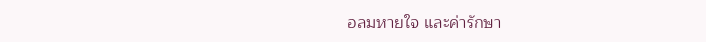อลมหายใจ และค่ารักษา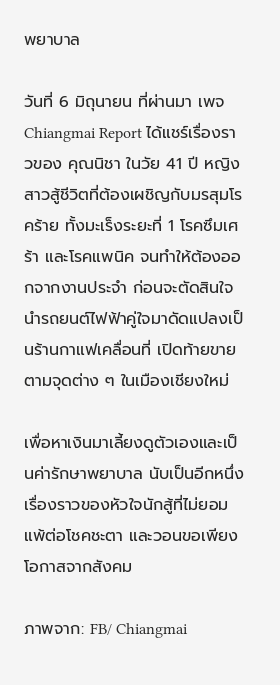พยาบาล

วันที่ 6 มิถุนายน ที่ผ่านมา เพจ Chiangmai Report ได้แชร์เรื่องราวของ คุณนิชา ในวัย 41 ปี หญิงสาวสู้ชีวิตที่ต้องเผชิญกับมรสุมโรคร้าย ทั้งมะเร็งระยะที่ 1 โรคซึมเศร้า และโรคแพนิค จนทำให้ต้องออกจากงานประจำ ก่อนจะตัดสินใจนำรถยนต์ไฟฟ้าคู่ใจมาดัดแปลงเป็นร้านกาแฟเคลื่อนที่ เปิดท้ายขายตามจุดต่าง ๆ ในเมืองเชียงใหม่

เพื่อหาเงินมาเลี้ยงดูตัวเองและเป็นค่ารักษาพยาบาล นับเป็นอีกหนึ่งเรื่องราวของหัวใจนักสู้ที่ไม่ยอมแพ้ต่อโชคชะตา และวอนขอเพียงโอกาสจากสังคม

ภาพจาก: FB/ Chiangmai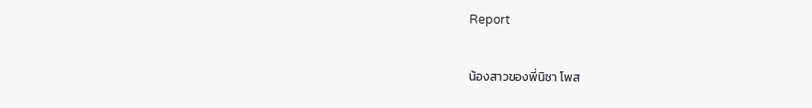Report

น้องสาวของพี่นิชา โพส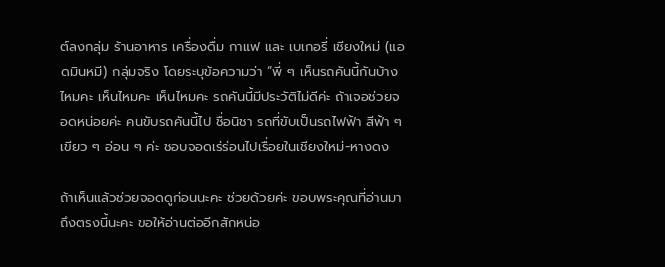ต์ลงกลุ่ม ร้านอาหาร เครื่องดื่ม กาแฟ และ เบเกอรี่ เชียงใหม่ (แอดมินหมี) กลุ่มจริง โดยระบุข้อความว่า “พี่ ๆ เห็นรถคันนี้กันบ้างไหมคะ เห็นไหมคะ เห็นไหมคะ รถคันนี้มีประวัติไม่ดีค่ะ ถ้าเจอช่วยจอดหน่อยค่ะ คนขับรถคันนี้ไป ชื่อนิชา รถที่ขับเป็นรถไฟฟ้า สีฟ้า ๆ เขียว ๆ อ่อน ๆ ค่ะ ชอบจอดเร่ร่อนไปเรื่อยในเชียงใหม่-หางดง

ถ้าเห็นแล้วช่วยจอดดูก่อนนะคะ ช่วยด้วยค่ะ ขอบพระคุณที่อ่านมาถึงตรงนี้นะคะ ขอให้อ่านต่ออีกสักหน่อ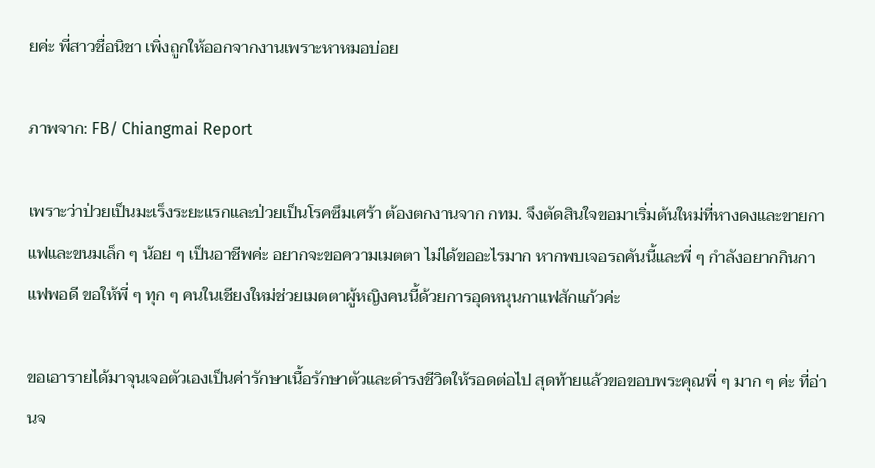ยค่ะ พี่สาวชื่อนิชา เพิ่งถูกให้ออกจากงานเพราะหาหมอบ่อย

ภาพจาก: FB/ Chiangmai Report

เพราะว่าป่วยเป็นมะเร็งระยะแรกและป่วยเป็นโรคซึมเศร้า ต้องตกงานจาก กทม. จึงตัดสินใจขอมาเริ่มต้นใหม่ที่หางดงและขายกาแฟและขนมเล็ก ๆ น้อย ๆ เป็นอาชีพค่ะ อยากจะขอความเมตตา ไม่ได้ขออะไรมาก หากพบเจอรถคันนี้และพี่ ๆ กำลังอยากกินกาแฟพอดี ขอให้พี่ ๆ ทุก ๆ คนในเชียงใหม่ช่วยเมตตาผู้หญิงคนนี้ด้วยการอุดหนุนกาแฟสักแก้วค่ะ

ขอเอารายได้มาจุนเจอตัวเองเป็นค่ารักษาเนื้อรักษาตัวและดำรงชีวิตให้รอดต่อไป สุดท้ายแล้วขอขอบพระคุณพี่ ๆ มาก ๆ ค่ะ ที่อ่านจ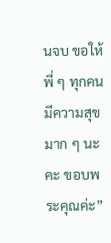นจบ ขอให้พี่ ๆ ทุกคนมีความสุขมาก ๆ นะคะ ขอบพระคุณค่ะ”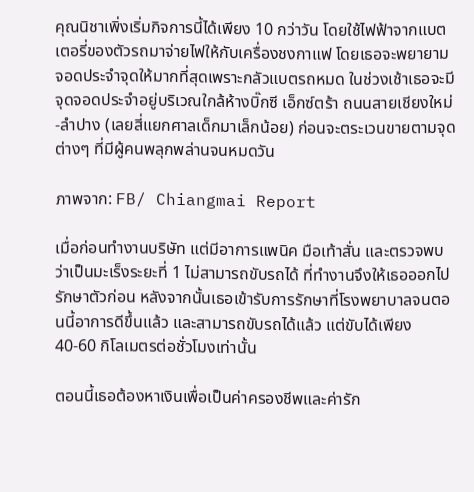คุณนิชาเพิ่งเริ่มกิจการนี้ได้เพียง 10 กว่าวัน โดยใช้ไฟฟ้าจากแบตเตอรี่ของตัวรถมาจ่ายไฟให้กับเครื่องชงกาแฟ โดยเธอจะพยายามจอดประจำจุดให้มากที่สุดเพราะกลัวแบตรถหมด ในช่วงเช้าเธอจะมีจุดจอดประจำอยู่บริเวณใกล้ห้างบิ๊กซี เอ็กซ์ตร้า ถนนสายเชียงใหม่-ลำปาง (เลยสี่แยกศาลเด็กมาเล็กน้อย) ก่อนจะตระเวนขายตามจุดต่างๆ ที่มีผู้คนพลุกพล่านจนหมดวัน

ภาพจาก: FB/ Chiangmai Report

เมื่อก่อนทำงานบริษัท แต่มีอาการแพนิค มือเท้าสั่น และตรวจพบว่าเป็นมะเร็งระยะที่ 1 ไม่สามารถขับรถได้ ที่ทำงานจึงให้เธอออกไปรักษาตัวก่อน หลังจากนั้นเธอเข้ารับการรักษาที่โรงพยาบาลจนตอนนี้อาการดีขึ้นแล้ว และสามารถขับรถได้แล้ว แต่ขับได้เพียง 40-60 กิโลเมตรต่อชั่วโมงเท่านั้น

ตอนนี้เธอต้องหาเงินเพื่อเป็นค่าครองชีพและค่ารัก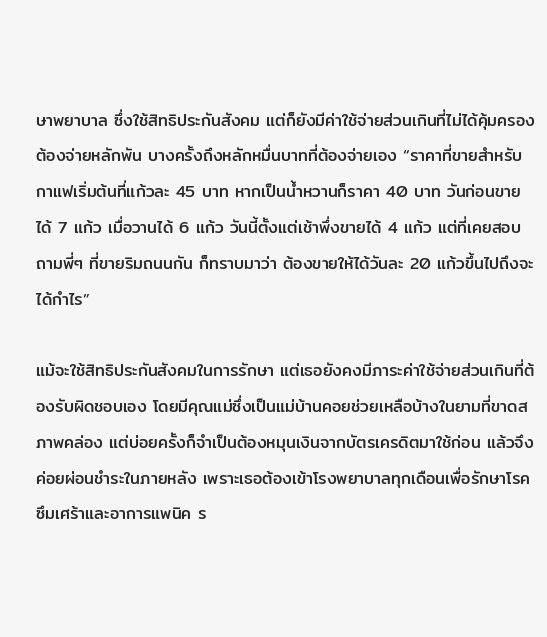ษาพยาบาล ซึ่งใช้สิทธิประกันสังคม แต่ก็ยังมีค่าใช้จ่ายส่วนเกินที่ไม่ได้คุ้มครอง ต้องจ่ายหลักพัน บางครั้งถึงหลักหมื่นบาทที่ต้องจ่ายเอง “ราคาที่ขายสำหรับกาแฟเริ่มต้นที่แก้วละ 45 บาท หากเป็นน้ำหวานก็ราคา 40 บาท วันก่อนขายได้ 7 แก้ว เมื่อวานได้ 6 แก้ว วันนี้ตั้งแต่เช้าพึ่งขายได้ 4 แก้ว แต่ที่เคยสอบถามพี่ๆ ที่ขายริมถนนกัน ก็ทราบมาว่า ต้องขายให้ได้วันละ 20 แก้วขึ้นไปถึงจะได้กำไร”

แม้จะใช้สิทธิประกันสังคมในการรักษา แต่เธอยังคงมีภาระค่าใช้จ่ายส่วนเกินที่ต้องรับผิดชอบเอง โดยมีคุณแม่ซึ่งเป็นแม่บ้านคอยช่วยเหลือบ้างในยามที่ขาดสภาพคล่อง แต่บ่อยครั้งก็จำเป็นต้องหมุนเงินจากบัตรเครดิตมาใช้ก่อน แล้วจึงค่อยผ่อนชำระในภายหลัง เพราะเธอต้องเข้าโรงพยาบาลทุกเดือนเพื่อรักษาโรคซึมเศร้าและอาการแพนิค ร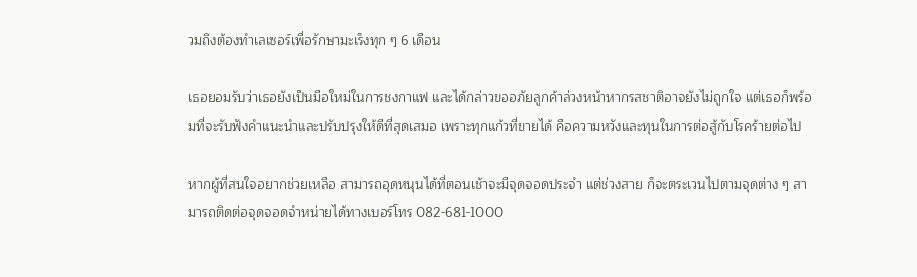วมถึงต้องทำเลเซอร์เพื่อรักษามะเร็งทุก ๆ 6 เดือน

เธอยอมรับว่าเธอยังเป็นมือใหม่ในการชงกาแฟ และได้กล่าวขออภัยลูกค้าล่วงหน้าหากรสชาติอาจยังไม่ถูกใจ แต่เธอก็พร้อมที่จะรับฟังคำแนะนำและปรับปรุงให้ดีที่สุดเสมอ เพราะทุกแก้วที่ขายได้ คือความหวังและทุนในการต่อสู้กับโรคร้ายต่อไป

หากผู้ที่สนใจอยากช่วยเหลือ สามารถอุดหนุนได้ที่ตอนเช้าจะมีจุดจอดประจำ แต่ช่วงสาย ก็จะตระเวนไปตามจุดต่าง ๆ สามารถติดต่อจุดจอดจำหน่ายได้ทางเบอร์โทร 082-681-1000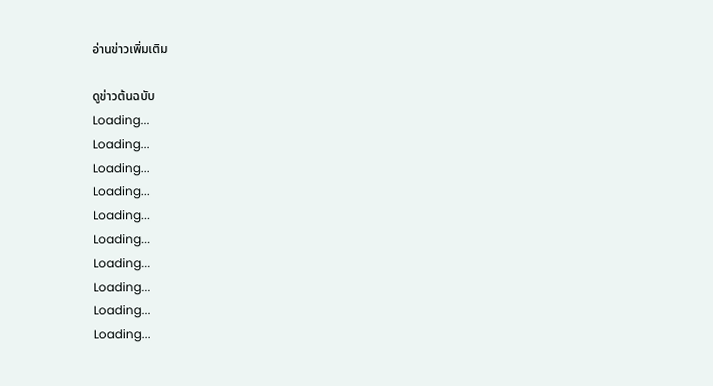อ่านข่าวเพิ่มเติม

ดูข่าวต้นฉบับ
Loading...
Loading...
Loading...
Loading...
Loading...
Loading...
Loading...
Loading...
Loading...
Loading...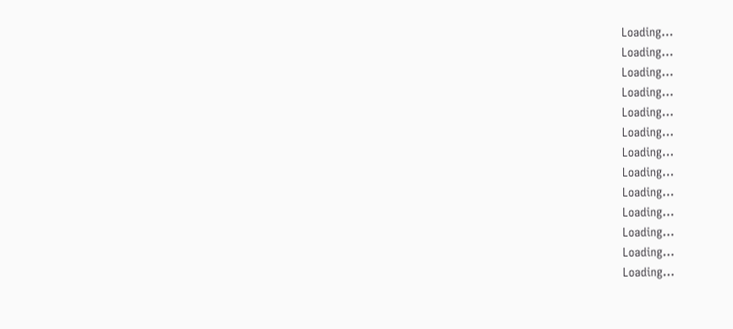Loading...
Loading...
Loading...
Loading...
Loading...
Loading...
Loading...
Loading...
Loading...
Loading...
Loading...
Loading...
Loading...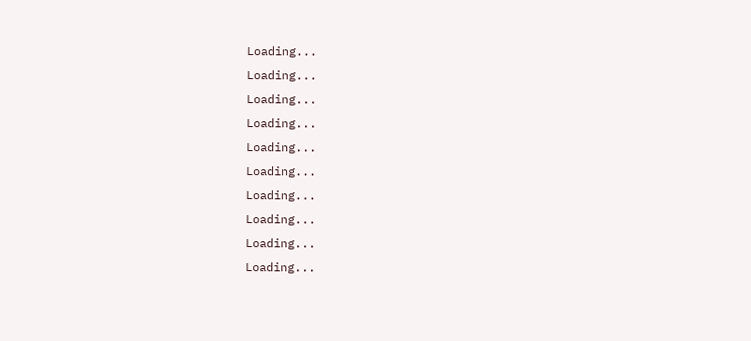Loading...
Loading...
Loading...
Loading...
Loading...
Loading...
Loading...
Loading...
Loading...
Loading...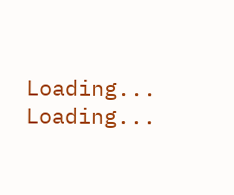Loading...
Loading...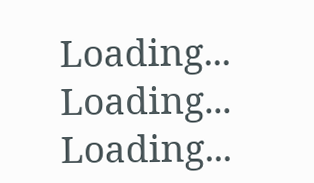Loading...
Loading...
Loading...